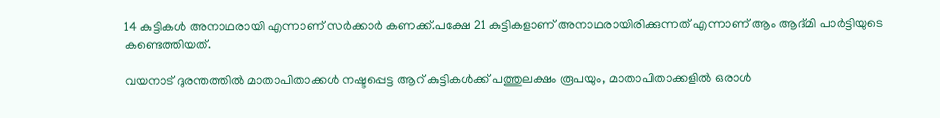14 കുട്ടികൾ അനാഥരായി എന്നാണ് സർക്കാർ കണക്ക്.പക്ഷേ 21 കുട്ടികളാണ് അനാഥരായിരിക്കുന്നത് എന്നാണ് ആം ആദ്മി പാർട്ടിയുടെ കണ്ടെത്തിയത്.

വയനാട് ദുരന്തത്തിൽ മാതാപിതാക്കൾ നഷ്ടപ്പെട്ട ആറ് കുട്ടികൾക്ക് പത്തുലക്ഷം രൂപയും, മാതാപിതാക്കളിൽ ഒരാൾ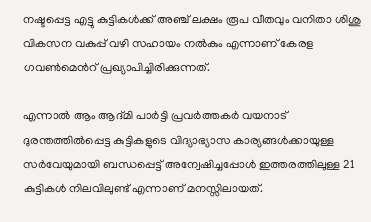നഷ്ടപ്പെട്ട എട്ടു കുട്ടികൾക്ക് അഞ്ച് ലക്ഷം രൂപ വീതവും വനിതാ ശിശു വികസന വകുപ്പ് വഴി സഹായം നൽകും എന്നാണ് കേരള ഗവൺമെൻറ് പ്രഖ്യാപിച്ചിരിക്കുന്നത്.

എന്നാൽ ആം ആദ്മി പാർട്ടി പ്രവർത്തകർ വയനാട് ദുരന്തത്തിൽപ്പെട്ട കുട്ടികളുടെ വിദ്യാഭ്യാസ കാര്യങ്ങൾക്കായുള്ള സർവേയുമായി ബന്ധപ്പെട്ട് അന്വേഷിച്ചപ്പോൾ ഇത്തരത്തിലുള്ള 21 കുട്ടികൾ നിലവിലുണ്ട് എന്നാണ് മനസ്സിലായത്.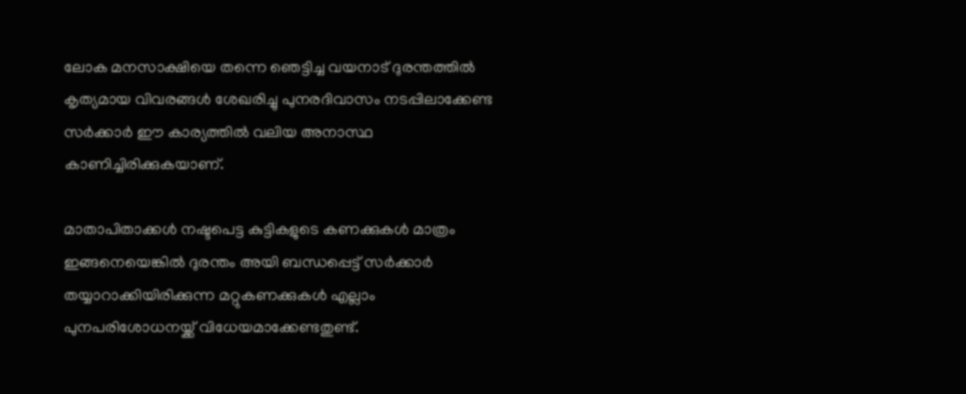ലോക മനസാക്ഷിയെ തന്നെ ഞെട്ടിച്ച വയനാട് ദുരന്തത്തിൽ കൃത്യമായ വിവരങ്ങൾ ശേഖരിച്ചു പുനരദിവാസം നടപ്പിലാക്കേണ്ട സർക്കാർ ഈ കാര്യത്തിൽ വലിയ അനാസ്ഥ കാണിച്ചിരിക്കുകയാണ്.

മാതാപിതാക്കൾ നഷ്ടപെട്ട കുട്ടികളുടെ കണക്കുകൾ മാത്രം ഇങ്ങനെയെങ്കിൽ ദുരന്തം അയി ബന്ധപ്പെട്ട് സർക്കാർ തയ്യാറാക്കിയിരിക്കുന്ന മറ്റുകണക്കുകൾ എല്ലാം പുനപരിശോധനയ്ക്ക് വിധേയമാക്കേണ്ടതുണ്ട്.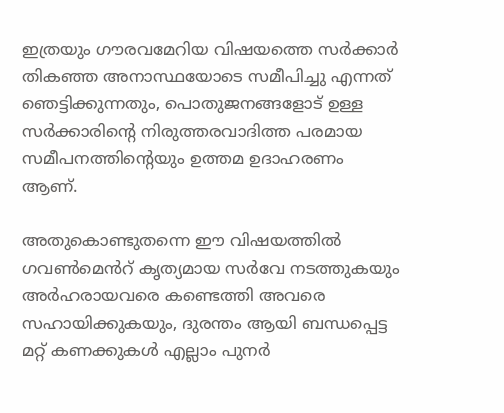ഇത്രയും ഗൗരവമേറിയ വിഷയത്തെ സർക്കാർ തികഞ്ഞ അനാസ്ഥയോടെ സമീപിച്ചു എന്നത് ഞെട്ടിക്കുന്നതും, പൊതുജനങ്ങളോട് ഉള്ള സർക്കാരിന്റെ നിരുത്തരവാദിത്ത പരമായ സമീപനത്തിന്റെയും ഉത്തമ ഉദാഹരണം ആണ്.

അതുകൊണ്ടുതന്നെ ഈ വിഷയത്തിൽ ഗവൺമെൻറ് കൃത്യമായ സർവേ നടത്തുകയും അർഹരായവരെ കണ്ടെത്തി അവരെ സഹായിക്കുകയും, ദുരന്തം ആയി ബന്ധപ്പെട്ട മറ്റ് കണക്കുകൾ എല്ലാം പുനർ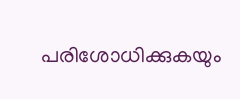പരിശോധിക്കുകയും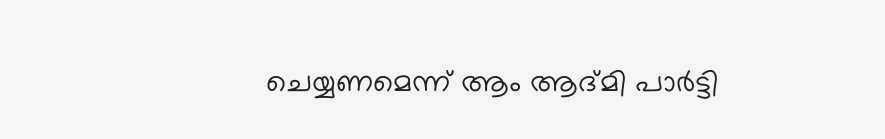ചെയ്യണമെന്ന് ആം ആദ്മി പാർട്ടി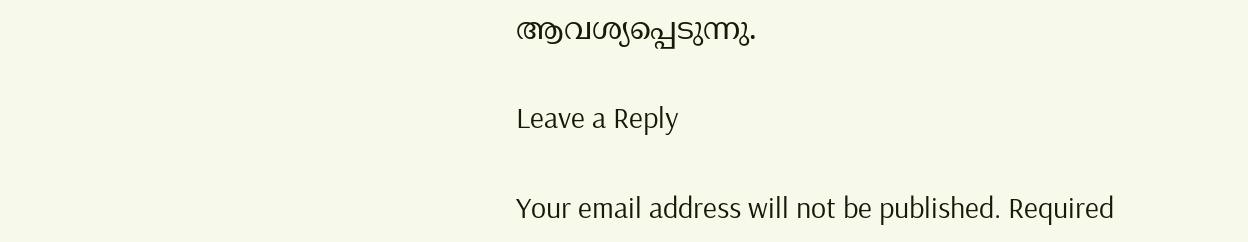ആവശ്യപ്പെടുന്നു.

Leave a Reply

Your email address will not be published. Required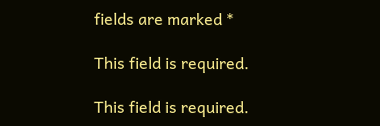fields are marked *

This field is required.

This field is required.